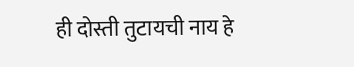ही दोस्ती तुटायची नाय हे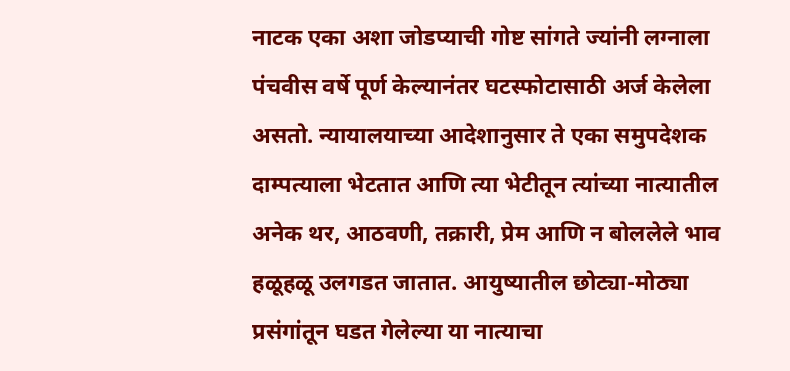नाटक एका अशा जोडप्याची गोष्ट सांगते ज्यांनी लग्नाला पंचवीस वर्षे पूर्ण केल्यानंतर घटस्फोटासाठी अर्ज केलेला असतो. न्यायालयाच्या आदेशानुसार ते एका समुपदेशक दाम्पत्याला भेटतात आणि त्या भेटीतून त्यांच्या नात्यातील अनेक थर, आठवणी, तक्रारी, प्रेम आणि न बोललेले भाव हळूहळू उलगडत जातात. आयुष्यातील छोट्या-मोठ्या प्रसंगांतून घडत गेलेल्या या नात्याचा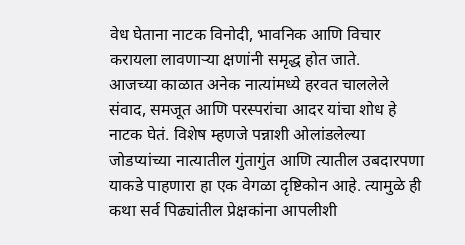वेध घेताना नाटक विनोदी, भावनिक आणि विचार करायला लावणाऱ्या क्षणांनी समृद्ध होत जाते.
आजच्या काळात अनेक नात्यांमध्ये हरवत चाललेले संवाद, समजूत आणि परस्परांचा आदर यांचा शोध हे नाटक घेतं. विशेष म्हणजे पन्नाशी ओलांडलेल्या जोडप्यांच्या नात्यातील गुंतागुंत आणि त्यातील उबदारपणा याकडे पाहणारा हा एक वेगळा दृष्टिकोन आहे. त्यामुळे ही कथा सर्व पिढ्यांतील प्रेक्षकांना आपलीशी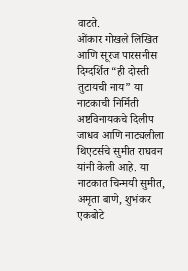वाटते.
ओंकार गोखले लिखित आणि सूरज पारसनीस दिग्दर्शित “ही दोस्ती तुटायची नाय” या नाटकाची निर्मिती अष्टविनायकचे दिलीप जाधव आणि नाट्यलीला थिएटर्सचे सुमीत राघवन यांनी केली आहे. या नाटकात चिन्मयी सुमीत, अमृता बाणे, शुभंकर एकबोटे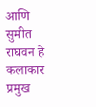आणि सुमीत राघवन हे कलाकार प्रमुख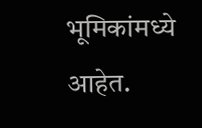भूमिकांमध्ये आहेत.